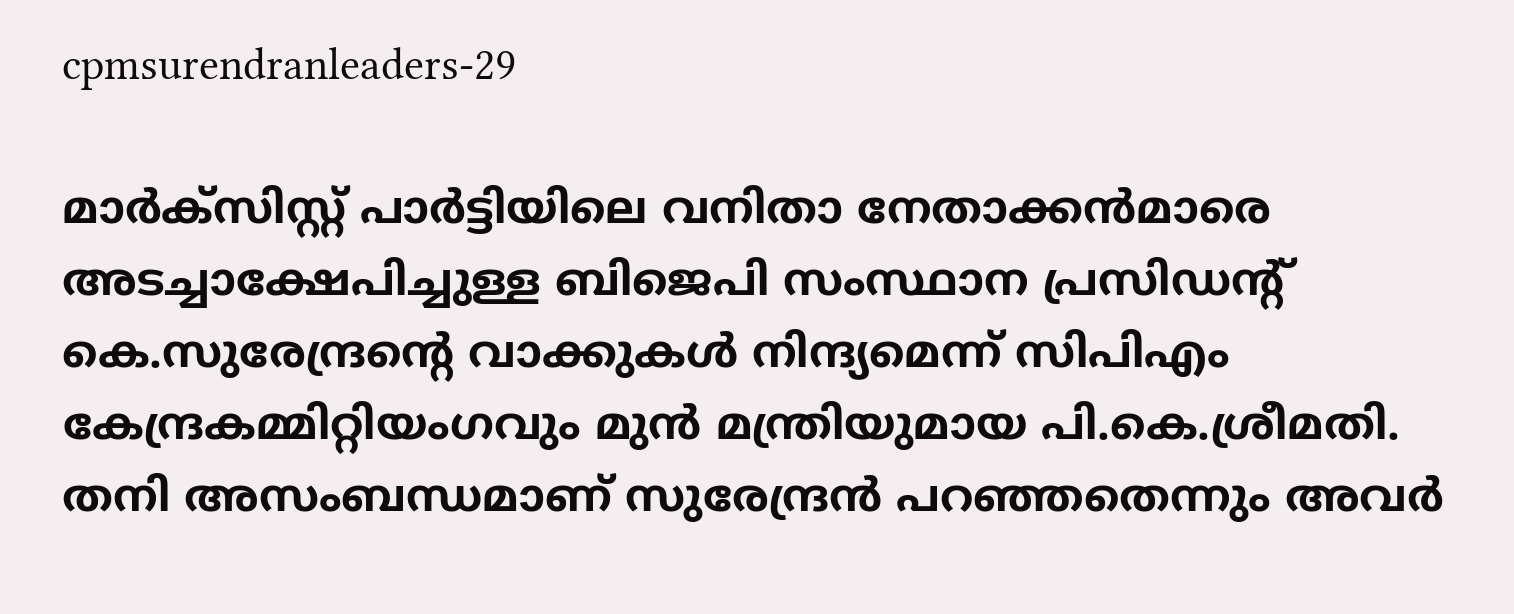cpmsurendranleaders-29

മാര്‍ക്സിസ്റ്റ് പാര്‍ട്ടിയിലെ വനിതാ നേതാക്കന്‍മാരെ അടച്ചാക്ഷേപിച്ചുള്ള ബിജെപി സംസ്ഥാന പ്രസിഡന്‍റ് കെ.സുരേന്ദ്രന്റെ വാക്കുകള്‍ നിന്ദ്യമെന്ന് സിപിഎം  കേന്ദ്രകമ്മിറ്റിയംഗവും മുന്‍ മന്ത്രിയുമായ പി.കെ.ശ്രീമതി. തനി അസംബന്ധമാണ് സുരേന്ദ്രന്‍ പറഞ്ഞതെന്നും അവര്‍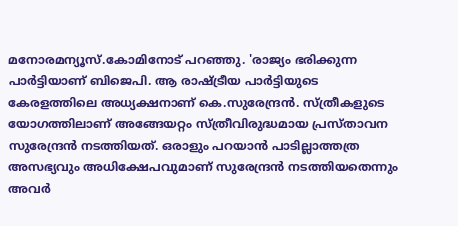മനോരമന്യൂസ്.കോമിനോട് പറഞ്ഞു. 'രാജ്യം ഭരിക്കുന്ന പാര്‍ട്ടിയാണ് ബിജെപി. ആ രാഷ്ട്രീയ പാര്‍ട്ടിയുടെ കേരളത്തിലെ അധ്യക്ഷനാണ് കെ.സുരേന്ദ്രന്‍. സ്ത്രീകളുടെ യോഗത്തിലാണ് അങ്ങേയറ്റം സ്ത്രീവിരുദ്ധമായ പ്രസ്താവന സുരേന്ദ്രന്‍ നടത്തിയത്. ഒരാളും പറയാന്‍ പാടില്ലാത്തത്ര അസഭ്യവും അധിക്ഷേപവുമാണ് സുരേന്ദ്രന്‍ നടത്തിയതെന്നും അവര്‍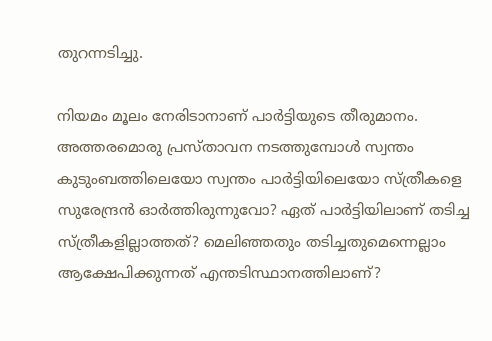തുറന്നടിച്ചു.

നിയമം മൂലം നേരിടാനാണ് പാര്‍ട്ടിയുടെ തീരുമാനം. അത്തരമൊരു പ്രസ്താവന നടത്തുമ്പോള്‍ സ്വന്തം കുടുംബത്തിലെയോ സ്വന്തം പാര്‍ട്ടിയിലെയോ സ്ത്രീകളെ സുരേന്ദ്രന്‍ ഓര്‍ത്തിരുന്നുവോ? ഏത് പാര്‍ട്ടിയിലാണ് തടിച്ച സ്ത്രീകളില്ലാത്തത്? മെലിഞ്ഞതും തടിച്ചതുമെന്നെല്ലാം ആക്ഷേപിക്കുന്നത് എന്തടിസ്ഥാനത്തിലാണ്?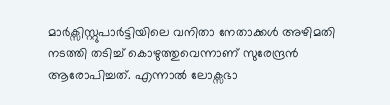മാര്‍ക്സിസ്റ്റുപാര്‍ട്ടിയിലെ വനിതാ നേതാക്കള്‍ അഴിമതി നടത്തി തടിച്ച് കൊഴുത്തുവെന്നാണ് സുരേന്ദ്രന്‍ ആരോപിച്ചത്. എന്നാല്‍ ലോക്സഭാ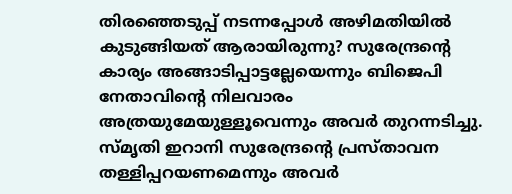തിരഞ്ഞെടുപ്പ് നടന്നപ്പോള്‍ അഴിമതിയില്‍ കുടുങ്ങിയത് ആരായിരുന്നു? സുരേന്ദ്രന്റെ കാര്യം അങ്ങാടിപ്പാട്ടല്ലേയെന്നും ബിജെപി നേതാവിന്റെ നിലവാരം അത്രയുമേയുള്ളൂവെന്നും അവര്‍ തുറന്നടിച്ചു. സ്മൃതി ഇറാനി സുരേന്ദ്രന്റെ പ്രസ്താവന തള്ളിപ്പറയണമെന്നും അവര്‍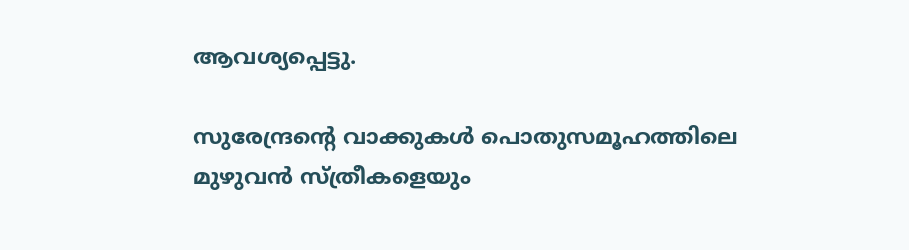ആവശ്യപ്പെട്ടു.

സുരേന്ദ്രന്റെ വാക്കുകള്‍ പൊതുസമൂഹത്തിലെ മുഴുവന്‍ സ്ത്രീകളെയും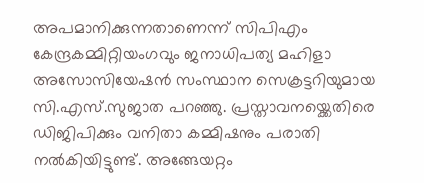അപമാനിക്കുന്നതാണെന്ന് സിപിഎം കേന്ദ്രകമ്മിറ്റിയംഗവും ജനാധിപത്യ മഹിളാ അസോസിയേഷന്‍ സംസ്ഥാന സെക്രട്ടറിയുമായ  സി.എസ്.സുജാത പറഞ്ഞു. പ്രസ്താവനയ്ക്കെതിരെ ഡിജിപിക്കും വനിതാ കമ്മിഷനും പരാതി നല്‍കിയിട്ടുണ്ട്. അങ്ങേയറ്റം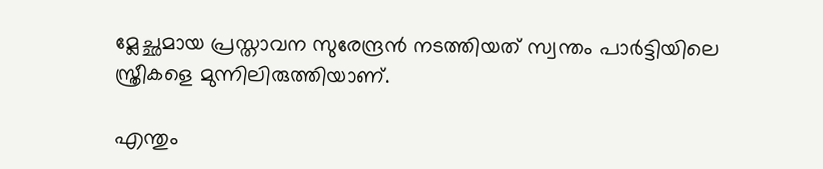മ്ലേച്ഛമായ പ്രസ്താവന സുരേന്ദ്രന്‍ നടത്തിയത് സ്വന്തം പാര്‍ട്ടിയിലെ സ്ത്രീകളെ മുന്നിലിരുത്തിയാണ്.

എന്തും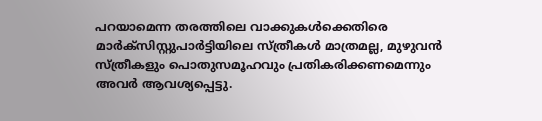പറയാമെന്ന തരത്തിലെ വാക്കുകള്‍ക്കെതിരെ മാര്‍ക്സിസ്റ്റുപാര്‍ട്ടിയിലെ സ്ത്രീകള്‍ മാത്രമല്ല, മുഴുവന്‍ സ്ത്രീകളും പൊതുസമൂഹവും പ്രതികരിക്കണമെന്നും അവര്‍ ആവശ്യപ്പെട്ടു.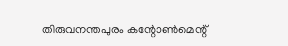തിരുവനന്തപുരം കന്റോണ്‍മെന്റ്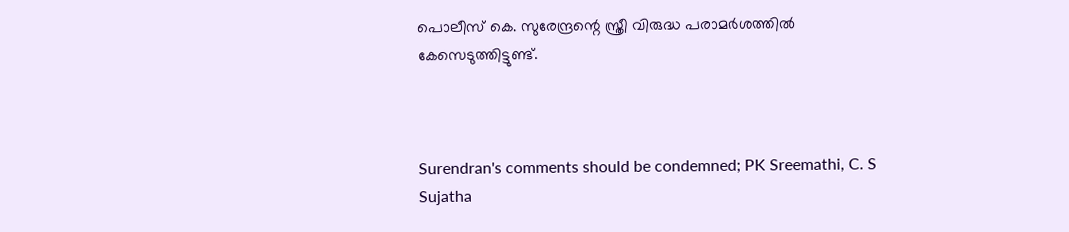പൊലീസ് കെ. സുരേന്ദ്രന്റെ സ്ത്രീ വിരുദ്ധ പരാമര്‍ശത്തില്‍ കേസെടുത്തിട്ടുണ്ട്.



Surendran's comments should be condemned; PK Sreemathi, C. S Sujatha